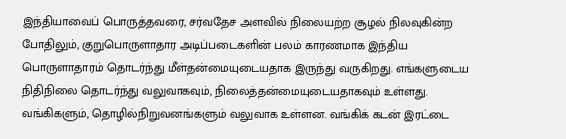இந்தியாவைப் பொருத்தவரை, சர்வதேச அளவில் நிலையற்ற சூழல் நிலவுகின்ற போதிலும், குறுபொருளாதார அடிப்படைகளின் பலம் காரணமாக இந்திய பொருளாதாரம் தொடர்ந்து மீள்தன்மையுடையதாக இருந்து வருகிறது. எங்களுடைய நிதிநிலை தொடர்ந்து வலுவாகவும், நிலைத்தன்மையுடையதாகவும் உள்ளது. வங்கிகளும், தொழில்நிறுவனங்களும் வலுவாக உள்ளன. வங்கிக் கடன் இரட்டை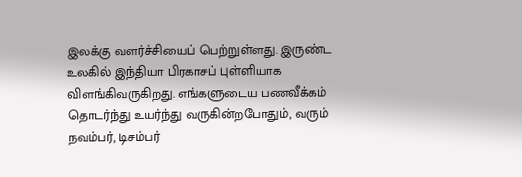இலக்கு வளர்ச்சியைப் பெற்றுள்ளது. இருண்ட உலகில் இந்தியா பிரகாசப் புள்ளியாக விளங்கிவருகிறது. எங்களுடைய பணவீக்கம் தொடர்ந்து உயர்ந்து வருகின்றபோதும், வரும் நவம்பர், டிசம்பர்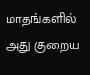மாதங்களில் அது குறைய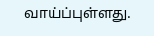வாய்ப்புள்ளது.